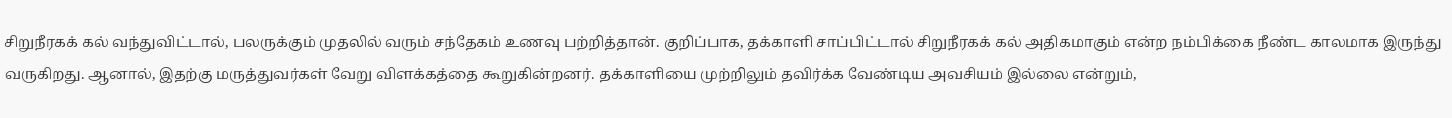சிறுநீரகக் கல் வந்துவிட்டால், பலருக்கும் முதலில் வரும் சந்தேகம் உணவு பற்றித்தான். குறிப்பாக, தக்காளி சாப்பிட்டால் சிறுநீரகக் கல் அதிகமாகும் என்ற நம்பிக்கை நீண்ட காலமாக இருந்து வருகிறது. ஆனால், இதற்கு மருத்துவர்கள் வேறு விளக்கத்தை கூறுகின்றனர். தக்காளியை முற்றிலும் தவிர்க்க வேண்டிய அவசியம் இல்லை என்றும்,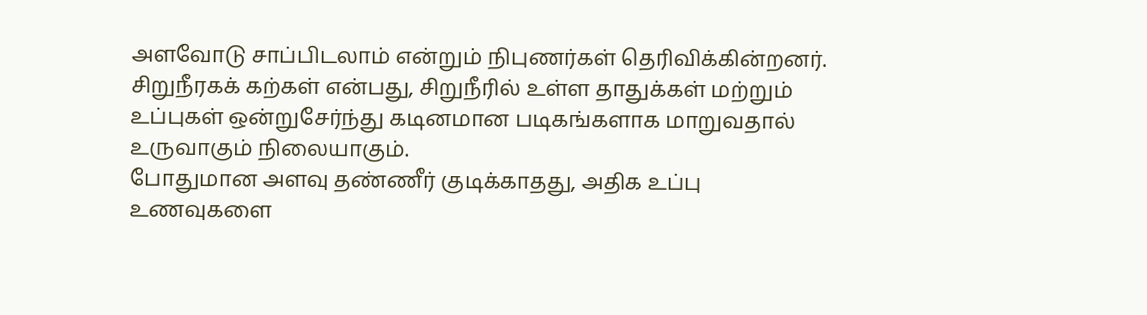அளவோடு சாப்பிடலாம் என்றும் நிபுணர்கள் தெரிவிக்கின்றனர். சிறுநீரகக் கற்கள் என்பது, சிறுநீரில் உள்ள தாதுக்கள் மற்றும் உப்புகள் ஒன்றுசேர்ந்து கடினமான படிகங்களாக மாறுவதால் உருவாகும் நிலையாகும்.
போதுமான அளவு தண்ணீர் குடிக்காதது, அதிக உப்பு உணவுகளை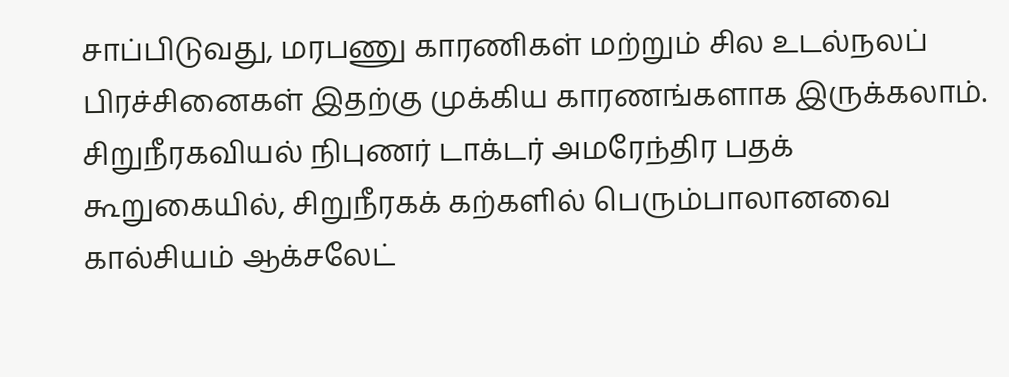சாப்பிடுவது, மரபணு காரணிகள் மற்றும் சில உடல்நலப் பிரச்சினைகள் இதற்கு முக்கிய காரணங்களாக இருக்கலாம். சிறுநீரகவியல் நிபுணர் டாக்டர் அமரேந்திர பதக் கூறுகையில், சிறுநீரகக் கற்களில் பெரும்பாலானவை கால்சியம் ஆக்சலேட்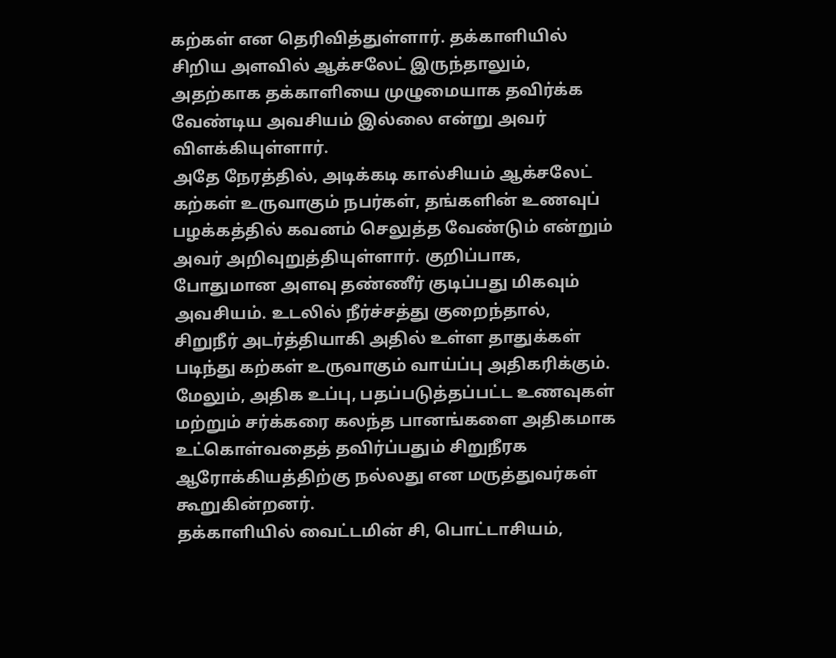கற்கள் என தெரிவித்துள்ளார். தக்காளியில் சிறிய அளவில் ஆக்சலேட் இருந்தாலும், அதற்காக தக்காளியை முழுமையாக தவிர்க்க வேண்டிய அவசியம் இல்லை என்று அவர் விளக்கியுள்ளார்.
அதே நேரத்தில், அடிக்கடி கால்சியம் ஆக்சலேட் கற்கள் உருவாகும் நபர்கள், தங்களின் உணவுப் பழக்கத்தில் கவனம் செலுத்த வேண்டும் என்றும் அவர் அறிவுறுத்தியுள்ளார். குறிப்பாக, போதுமான அளவு தண்ணீர் குடிப்பது மிகவும் அவசியம். உடலில் நீர்ச்சத்து குறைந்தால், சிறுநீர் அடர்த்தியாகி அதில் உள்ள தாதுக்கள் படிந்து கற்கள் உருவாகும் வாய்ப்பு அதிகரிக்கும். மேலும், அதிக உப்பு, பதப்படுத்தப்பட்ட உணவுகள் மற்றும் சர்க்கரை கலந்த பானங்களை அதிகமாக உட்கொள்வதைத் தவிர்ப்பதும் சிறுநீரக ஆரோக்கியத்திற்கு நல்லது என மருத்துவர்கள் கூறுகின்றனர்.
தக்காளியில் வைட்டமின் சி, பொட்டாசியம்,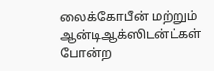லைக்கோபீன் மற்றும் ஆன்டிஆக்ஸிடன்ட்கள் போன்ற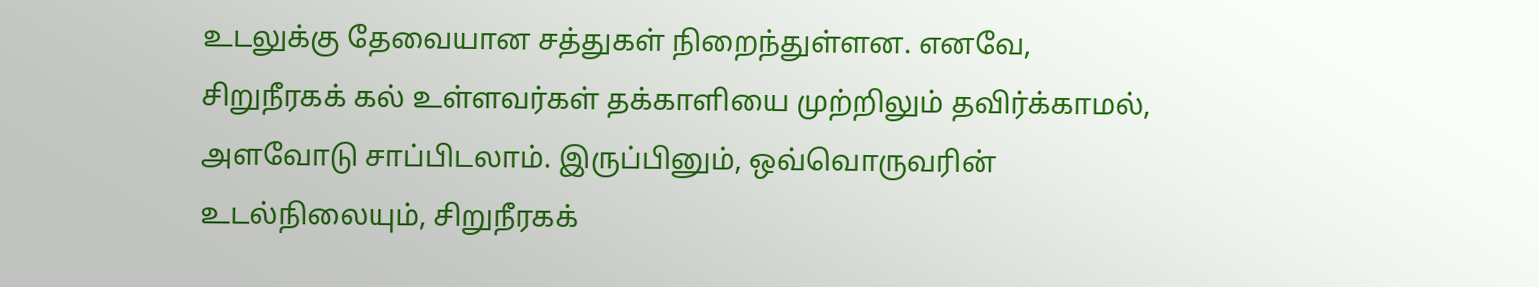உடலுக்கு தேவையான சத்துகள் நிறைந்துள்ளன. எனவே, சிறுநீரகக் கல் உள்ளவர்கள் தக்காளியை முற்றிலும் தவிர்க்காமல், அளவோடு சாப்பிடலாம். இருப்பினும், ஒவ்வொருவரின் உடல்நிலையும், சிறுநீரகக்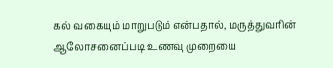கல் வகையும் மாறுபடும் என்பதால், மருத்துவரின் ஆலோசனைப்படி உணவு முறையை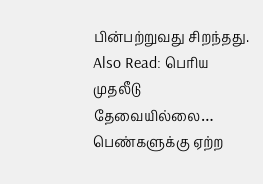பின்பற்றுவது சிறந்தது.
Also Read: பெரிய முதலீடு தேவையில்லை… பெண்களுக்கு ஏற்ற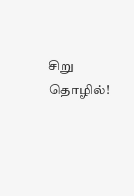சிறு தொழில்!